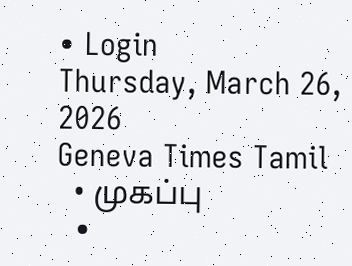• Login
Thursday, March 26, 2026
Geneva Times Tamil
  • முகப்பு
  •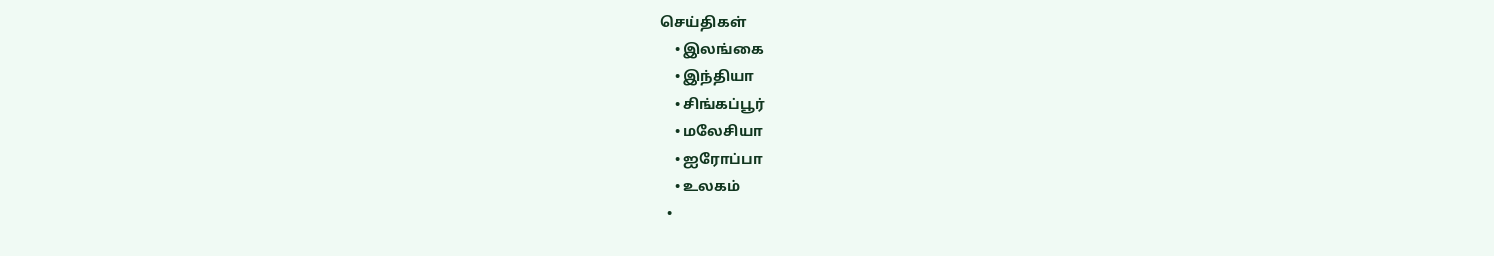செய்திகள்
    • இலங்கை
    • இந்தியா
    • சிங்கப்பூர்
    • மலேசியா
    • ஐரோப்பா
    • உலகம்
  •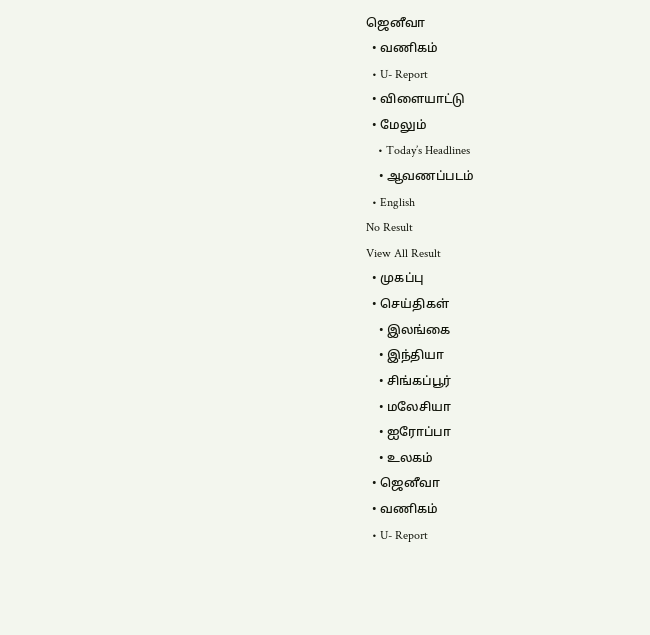ஜெனீவா
  • வணிகம்
  • U- Report
  • விளையாட்டு
  • மேலும்
    • Today’s Headlines
    • ஆவணப்படம்
  • English
No Result
View All Result
  • முகப்பு
  • செய்திகள்
    • இலங்கை
    • இந்தியா
    • சிங்கப்பூர்
    • மலேசியா
    • ஐரோப்பா
    • உலகம்
  • ஜெனீவா
  • வணிகம்
  • U- Report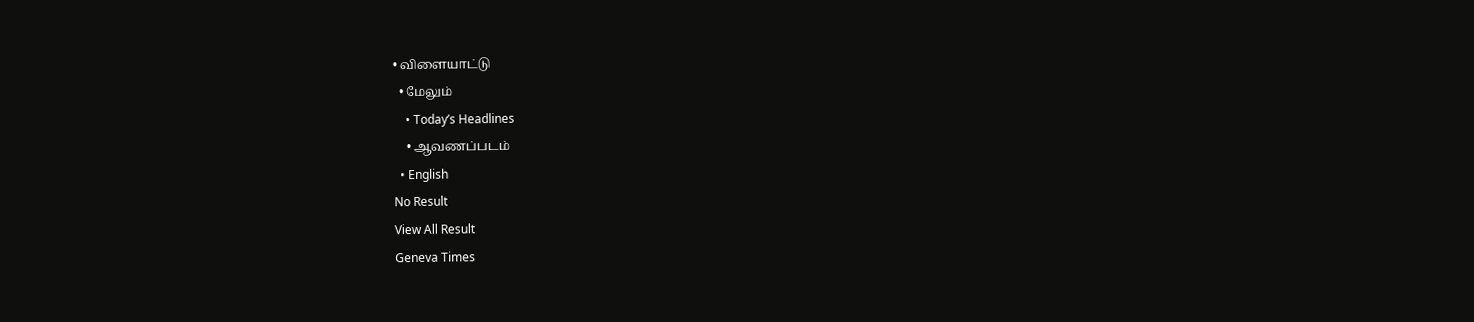• விளையாட்டு
  • மேலும்
    • Today’s Headlines
    • ஆவணப்படம்
  • English
No Result
View All Result
Geneva Times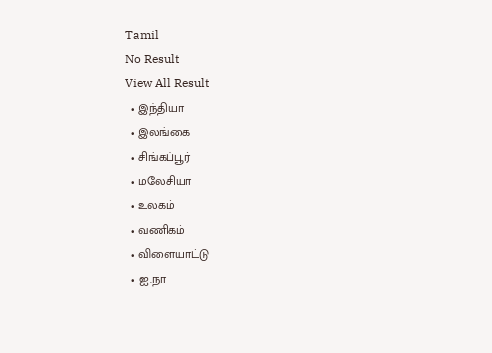Tamil
No Result
View All Result
  • இந்தியா
  • இலங்கை
  • சிங்கப்பூர்
  • மலேசியா
  • உலகம்
  • வணிகம்
  • விளையாட்டு
  • ஐ.நா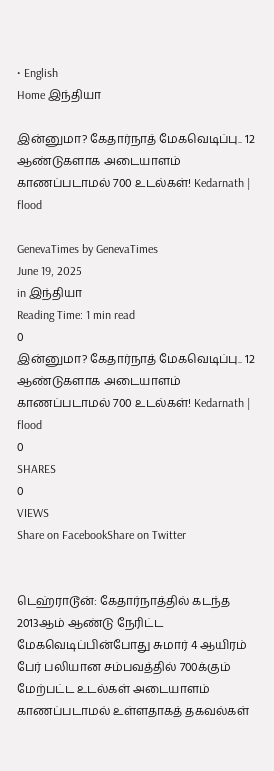• English
Home இந்தியா

இன்னுமா? கேதார்நாத் மேகவெடிப்பு.. 12 ஆண்டுகளாக அடையாளம் காணப்படாமல் 700 உடல்கள்! Kedarnath | flood

GenevaTimes by GenevaTimes
June 19, 2025
in இந்தியா
Reading Time: 1 min read
0
இன்னுமா? கேதார்நாத் மேகவெடிப்பு.. 12 ஆண்டுகளாக அடையாளம் காணப்படாமல் 700 உடல்கள்! Kedarnath | flood
0
SHARES
0
VIEWS
Share on FacebookShare on Twitter


டெஹ்ராடூன்: கேதார்நாத்தில் கடந்த 2013ஆம் ஆண்டு நேரிட்ட மேகவெடிப்பின்போது சுமார் 4 ஆயிரம் பேர் பலியான சம்பவத்தில் 700க்கும் மேற்பட்ட உடல்கள் அடையாளம் காணப்படாமல் உள்ளதாகத் தகவல்கள்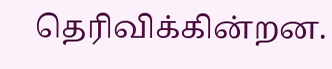தெரிவிக்கின்றன.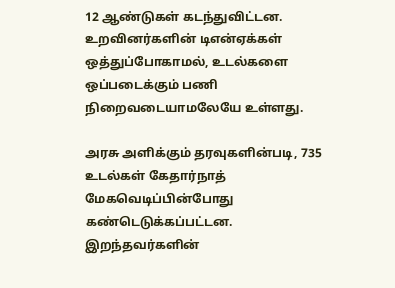12 ஆண்டுகள் கடந்துவிட்டன. உறவினர்களின் டிஎன்ஏக்கள் ஒத்துப்போகாமல், உடல்களை ஒப்படைக்கும் பணி நிறைவடையாமலேயே உள்ளது.

அரசு அளிக்கும் தரவுகளின்படி, 735 உடல்கள் கேதார்நாத் மேகவெடிப்பின்போது கண்டெடுக்கப்பட்டன. இறந்தவர்களின்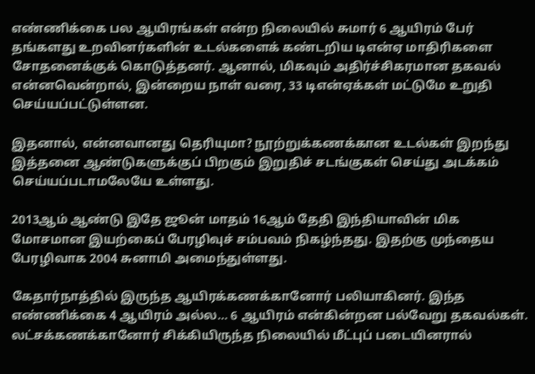எண்ணிக்கை பல ஆயிரங்கள் என்ற நிலையில் சுமார் 6 ஆயிரம் பேர் தங்களது உறவினர்களின் உடல்களைக் கண்டறிய டிஎன்ஏ மாதிரிகளை சோதனைக்குக் கொடுத்தனர். ஆனால், மிகவும் அதிர்ச்சிகரமான தகவல் என்னவென்றால், இன்றைய நாள் வரை, 33 டிஎன்ஏக்கள் மட்டுமே உறுதி செய்யப்பட்டுள்ளன.

இதனால், என்னவானது தெரியுமா? நூற்றுக்கணக்கான உடல்கள் இறந்து இத்தனை ஆண்டுகளுக்குப் பிறகும் இறுதிச் சடங்குகள் செய்து அடக்கம் செய்யப்படாமலேயே உள்ளது.

2013ஆம் ஆண்டு இதே ஜூன் மாதம் 16ஆம் தேதி இந்தியாவின் மிக மோசமான இயற்கைப் பேரழிவுச் சம்பவம் நிகழ்ந்தது. இதற்கு முந்தைய பேரழிவாக 2004 சுனாமி அமைந்துள்ளது.

கேதார்நாத்தில் இருந்த ஆயிரக்கணக்கானோர் பலியாகினர். இந்த எண்ணிக்கை 4 ஆயிரம் அல்ல… 6 ஆயிரம் என்கின்றன பல்வேறு தகவல்கள். லட்சக்கணக்கானோர் சிக்கியிருந்த நிலையில் மீட்புப் படையினரால்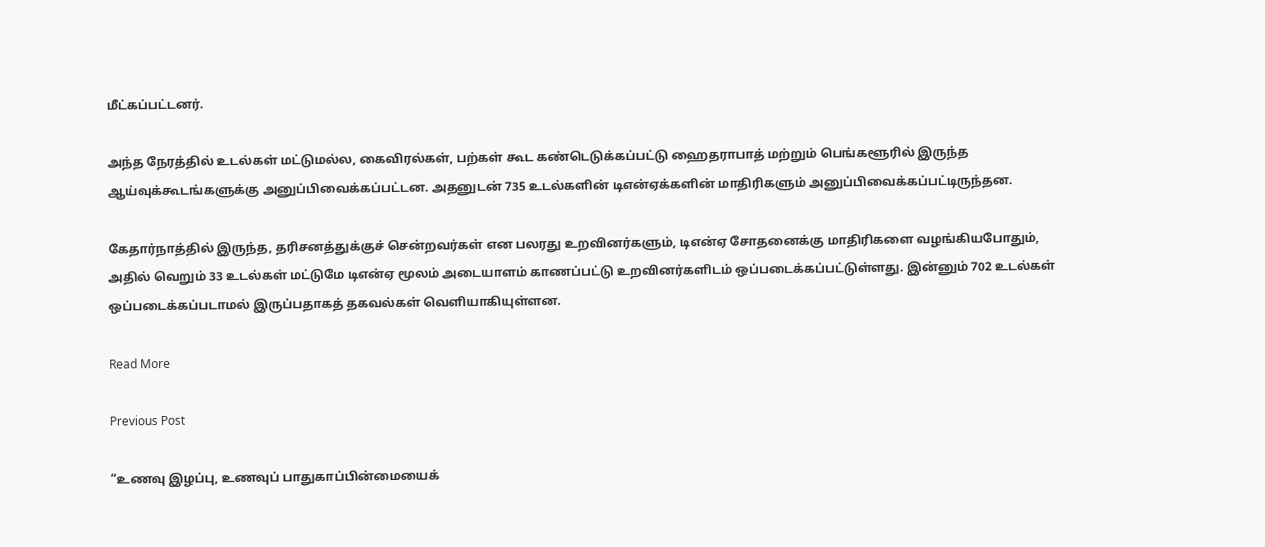மீட்கப்பட்டனர்.

அந்த நேரத்தில் உடல்கள் மட்டுமல்ல, கைவிரல்கள், பற்கள் கூட கண்டெடுக்கப்பட்டு ஹைதராபாத் மற்றும் பெங்களூரில் இருந்த ஆய்வுக்கூடங்களுக்கு அனுப்பிவைக்கப்பட்டன. அதனுடன் 735 உடல்களின் டிஎன்ஏக்களின் மாதிரிகளும் அனுப்பிவைக்கப்பட்டிருந்தன.

கேதார்நாத்தில் இருந்த, தரிசனத்துக்குச் சென்றவர்கள் என பலரது உறவினர்களும், டிஎன்ஏ சோதனைக்கு மாதிரிகளை வழங்கியபோதும், அதில் வெறும் 33 உடல்கள் மட்டுமே டிஎன்ஏ மூலம் அடையாளம் காணப்பட்டு உறவினர்களிடம் ஒப்படைக்கப்பட்டுள்ளது. இன்னும் 702 உடல்கள் ஒப்படைக்கப்படாமல் இருப்பதாகத் தகவல்கள் வெளியாகியுள்ளன.

Read More

Previous Post

“உணவு இழப்பு, உணவுப் பாதுகாப்பின்மையைக்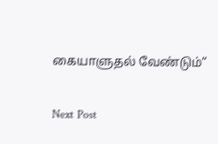கையாளுதல் வேண்டும்“

Next Post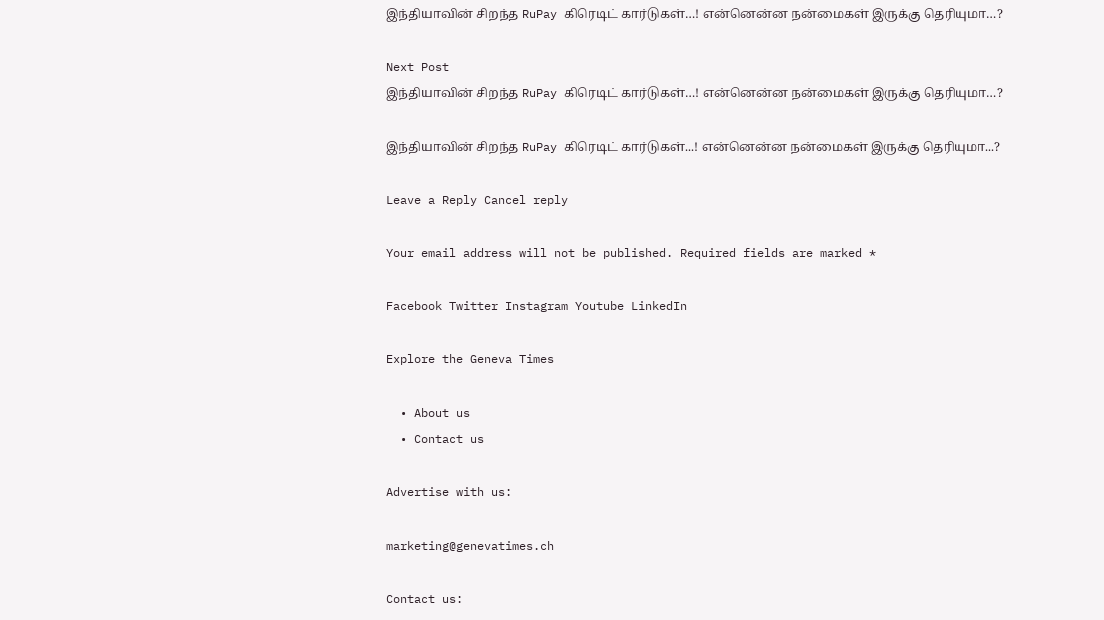இந்தியாவின் சிறந்த RuPay கிரெடிட் கார்டுகள்…! என்னென்ன நன்மைகள் இருக்கு தெரியுமா…?

Next Post
இந்தியாவின் சிறந்த RuPay கிரெடிட் கார்டுகள்…! என்னென்ன நன்மைகள் இருக்கு தெரியுமா…?

இந்தியாவின் சிறந்த RuPay கிரெடிட் கார்டுகள்...! என்னென்ன நன்மைகள் இருக்கு தெரியுமா...?

Leave a Reply Cancel reply

Your email address will not be published. Required fields are marked *

Facebook Twitter Instagram Youtube LinkedIn

Explore the Geneva Times

  • About us
  • Contact us

Advertise with us:

marketing@genevatimes.ch

Contact us: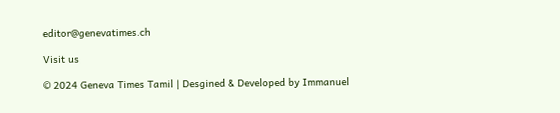editor@genevatimes.ch

Visit us

© 2024 Geneva Times Tamil | Desgined & Developed by Immanuel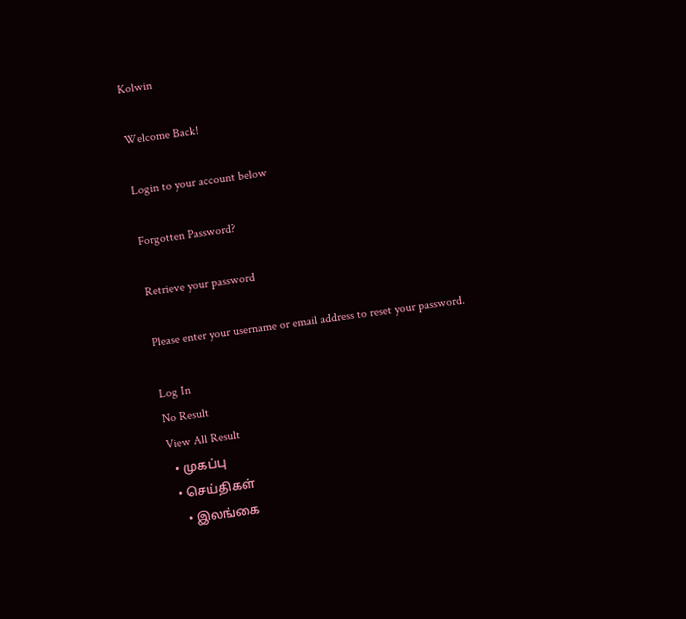Kolwin

Welcome Back!

Login to your account below

Forgotten Password?

Retrieve your password

Please enter your username or email address to reset your password.

Log In
No Result
View All Result
  • முகப்பு
  • செய்திகள்
    • இலங்கை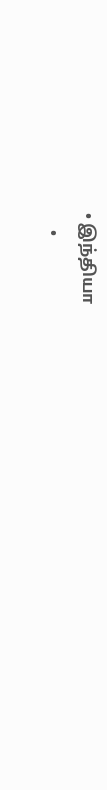• இந்தியா
    •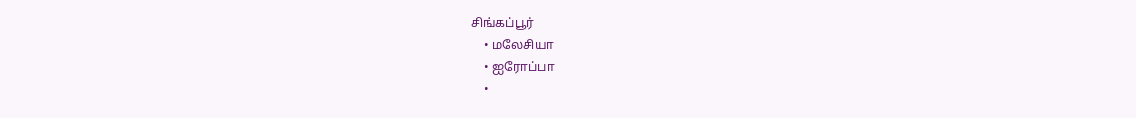சிங்கப்பூர்
    • மலேசியா
    • ஐரோப்பா
    •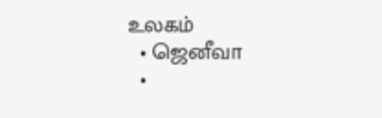உலகம்
  • ஜெனீவா
  •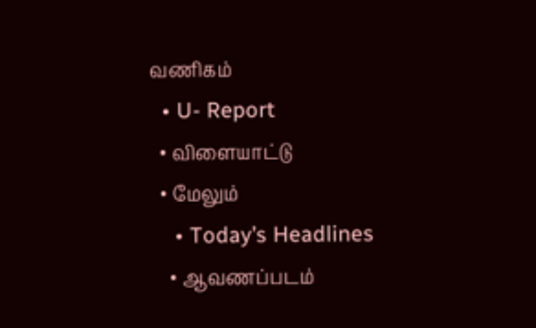வணிகம்
  • U- Report
  • விளையாட்டு
  • மேலும்
    • Today’s Headlines
    • ஆவணப்படம்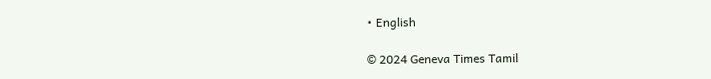• English

© 2024 Geneva Times Tamil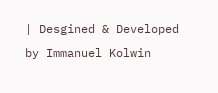| Desgined & Developed by Immanuel Kolwin